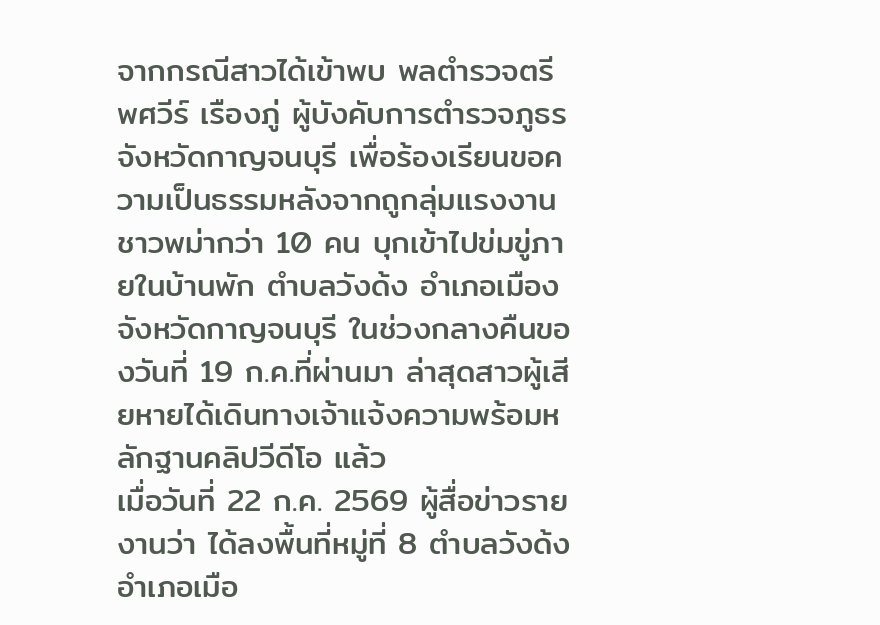จากกรณีสาวได้เข้าพบ พลตำรวจตรี พศวีร์ เรืองภู่ ผู้บังคับการตำรวจภูธรจังหวัดกาญจนบุรี เพื่อร้องเรียนขอความเป็นธรรมหลังจากถูกลุ่มแรงงานชาวพม่ากว่า 10 คน บุกเข้าไปข่มขู่ภายในบ้านพัก ตำบลวังด้ง อำเภอเมือง จังหวัดกาญจนบุรี ในช่วงกลางคืนของวันที่ 19 ก.ค.ที่ผ่านมา ล่าสุดสาวผู้เสียหายได้เดินทางเจ้าแจ้งความพร้อมหลักฐานคลิปวีดีโอ แล้ว
เมื่อวันที่ 22 ก.ค. 2569 ผู้สื่อข่าวรายงานว่า ได้ลงพื้นที่หมู่ที่ 8 ตำบลวังด้ง อำเภอเมือ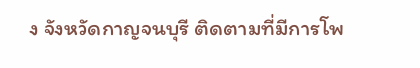ง จังหวัดกาญจนบุรี ติดตามที่มีการโพ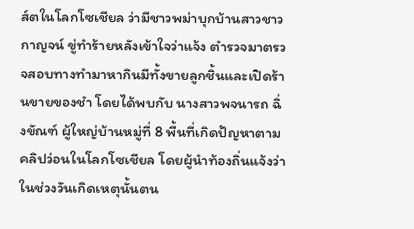ส์ตในโลกโซเชียล ว่ามีชาวพม่าบุกบ้านสาวชาวกาญจน์ ขู่ทำร้ายหลังเข้าใจว่าแจ้ง ตำรวจมาตรวจสอบทางทำมาหากินมีทั้งขายลูกชิ้นและเปิดร้านขายของชำ โดยได้พบกับ นางสาวพจนารถ ฉิ่งขัณฑ์ ผู้ใหญ่บ้านหมู่ที่ 8 พื้นที่เกิดปัญหาตามคลิปว่อนในโลกโซเชียล โดยผู้นำท้องถิ่นแจ้งว่า ในช่วงวันเกิดเหตุนั้นตน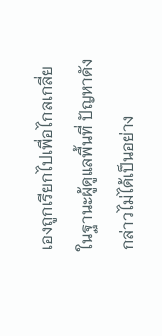เองถูกเรียกไปเพื่อไกลเกลี่ย ในฐานะผู้ดูแลพื้นที่ ปัญหาดังกล่าวไม่ได้เป็นอย่าง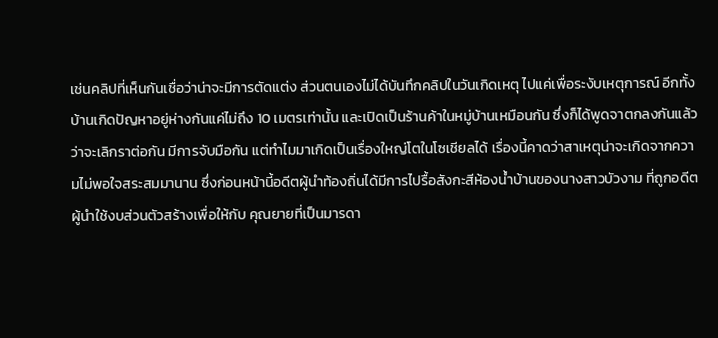เช่นคลิปที่เห็นกันเชื่อว่าน่าจะมีการตัดแต่ง ส่วนตนเองไม่ได้บันทึกคลิปในวันเกิดเหตุ ไปแค่เพื่อระงับเหตุการณ์ อีกทั้งบ้านเกิดปัญหาอยู่ห่างกันแค่ไม่ถึง 10 เมตรเท่านั้น และเปิดเป็นร้านค้าในหมู่บ้านเหมือนกัน ซึ่งก็ได้พูดจาตกลงกันแล้วว่าจะเลิกราต่อกัน มีการจับมือกัน แต่ทำไมมาเกิดเป็นเรื่องใหญ่โตในโซเชียลได้ เรื่องนี้คาดว่าสาเหตุน่าจะเกิดจากความไม่พอใจสระสมมานาน ซึ่งก่อนหน้านี้อดีตผู้นำท้องถิ่นได้มีการไปรื้อสังกะสีห้องน้ำบ้านของนางสาวบัวงาม ที่ถูกอดีตผู้นำใช้งบส่วนตัวสร้างเพื่อให้กับ คุณยายที่เป็นมารดา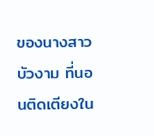ของนางสาวบัวงาม ที่นอนติดเตียงใน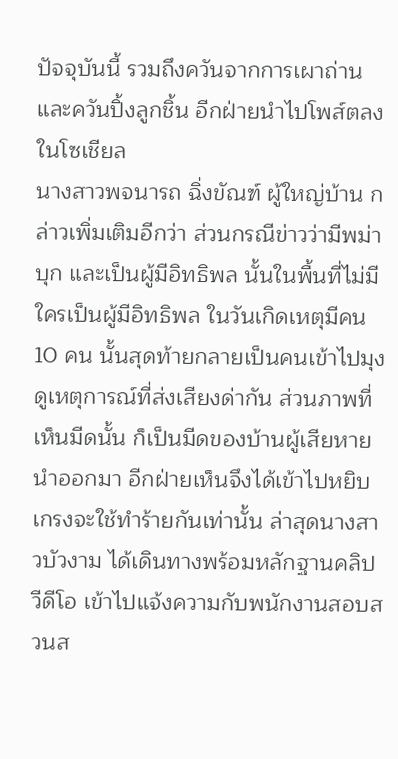ปัจจุบันนี้ รวมถึงควันจากการเผาถ่าน และควันปิ้งลูกชิ้น อีกฝ่ายนำไปโพส์ตลงในโซเชียล
นางสาวพจนารถ ฉิ่งขัณฑ์ ผู้ใหญ่บ้าน กล่าวเพิ่มเติมอีกว่า ส่วนกรณีข่าวว่ามีพม่าบุก และเป็นผู้มีอิทธิพล นั้นในพื้นที่ไม่มีใครเป็นผู้มีอิทธิพล ในวันเกิดเหตุมีคน 10 คน นั้นสุดท้ายกลายเป็นคนเข้าไปมุงดูเหตุการณ์ที่ส่งเสียงด่ากัน ส่วนภาพที่เห็นมีดนั้น ก็เป็นมีดของบ้านผู้เสียหายนำออกมา อีกฝ่ายเห็นจึงได้เข้าไปหยิบเกรงจะใช้ทำร้ายกันเท่านั้น ล่าสุดนางสาวบัวงาม ได้เดินทางพร้อมหลักฐานคลิปวีดีโอ เข้าไปแจ้งความกับพนักงานสอบสวนส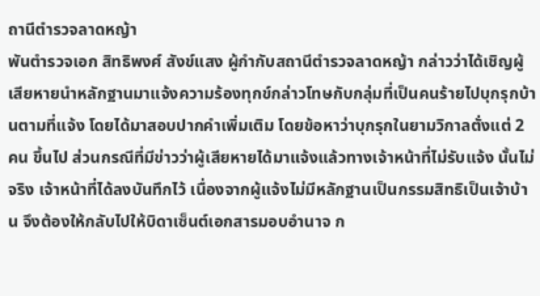ถานีตำรวจลาดหญ้า
พันตำรวจเอก สิทธิพงศ์ สังข์แสง ผู้กำกับสถานีตำรวจลาดหญ้า กล่าวว่าได้เชิญผู้เสียหายนำหลักฐานมาแจ้งความร้องทุกข์กล่าวโทษกับกลุ่มที่เป็นคนร้ายไปบุกรุกบ้านตามที่แจ้ง โดยได้มาสอบปากคำเพิ่มเติม โดยข้อหาว่าบุกรุกในยามวิกาลตั่งแต่ 2 คน ขึ้นไป ส่วนกรณีที่มีข่าวว่าผู้เสียหายได้มาแจ้งแล้วทางเจ้าหน้าที่ไม่รับแจ้ง นั้นไม่จริง เจ้าหน้าที่ได้ลงบันทึกไว้ เนื่องจากผู้แจ้งไม่มีหลักฐานเป็นกรรมสิทธิเป็นเจ้าบ้าน จึงต้องให้กลับไปให้บิดาเซ็นต์เอกสารมอบอำนาจ ก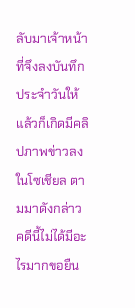ลับมาเจ้าหน้าที่จึงลงบันทึกประจำวันให้ แล้วก็เกิดมีคลิปภาพข่าวลงในโซเชียล ตามมาดังกล่าว คดีนี้ไม่ได้มีอะไรมากขอยืน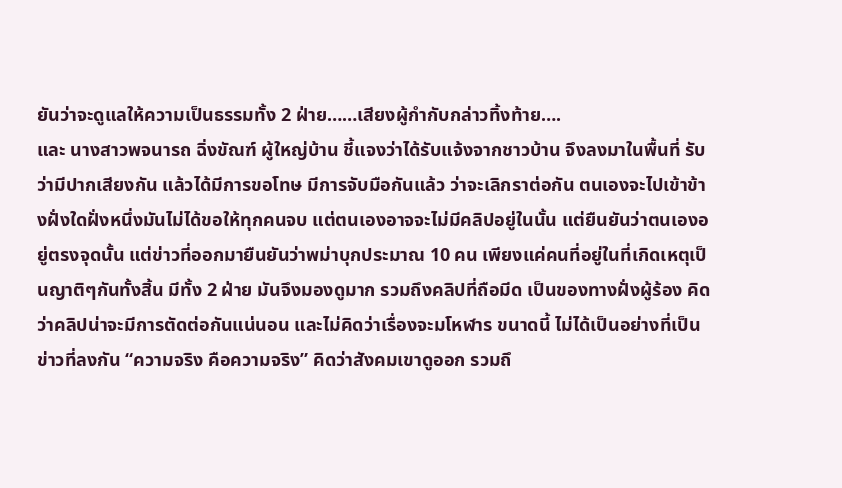ยันว่าจะดูแลให้ความเป็นธรรมทั้ง 2 ฝ่าย……เสียงผู้กำกับกล่าวทิ้งท้าย….
และ นางสาวพจนารถ ฉิ่งขัณฑ์ ผู้ใหญ่บ้าน ชี้แจงว่าได้รับแจ้งจากชาวบ้าน จึงลงมาในพื้นที่ รับว่ามีปากเสียงกัน แล้วได้มีการขอโทษ มีการจับมือกันแล้ว ว่าจะเลิกราต่อกัน ตนเองจะไปเข้าข้างฝั่งใดฝั่งหนึ่งมันไม่ได้ขอให้ทุกคนจบ แต่ตนเองอาจจะไม่มีคลิปอยู่ในนั้น แต่ยืนยันว่าตนเองอยู่ตรงจุดนั้น แต่ข่าวที่ออกมายืนยันว่าพม่าบุกประมาณ 10 คน เพียงแค่คนที่อยู่ในที่เกิดเหตุเป็นญาติๆกันทั้งสิ้น มีทั้ง 2 ฝ่าย มันจึงมองดูมาก รวมถึงคลิปที่ถือมีด เป็นของทางฝั่งผู้ร้อง คิดว่าคลิปน่าจะมีการตัดต่อกันแน่นอน และไม่คิดว่าเรื่องจะมโหฬาร ขนาดนี้ ไม่ได้เป็นอย่างที่เป็นข่าวที่ลงกัน “ความจริง คือความจริง” คิดว่าสังคมเขาดูออก รวมถึ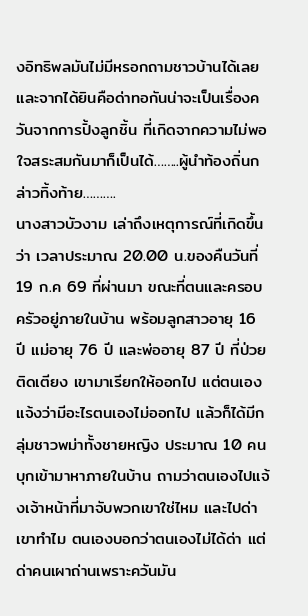งอิทธิพลมันไม่มีหรอกถามชาวบ้านได้เลย และจากได้ยินคือด่าทอกันน่าจะเป็นเรื่องควันจากการปิ้งลูกชิ้น ที่เกิดจากความไม่พอใจสระสมกันมาก็เป็นได้……..ผู้นำท้องถิ่นกล่าวทิ้งท้าย……….
นางสาวบัวงาม เล่าถึงเหตุการณ์ที่เกิดขึ้นว่า เวลาประมาณ 20.00 น.ของคืนวันที่ 19 ก.ค 69 ที่ผ่านมา ขณะที่ตนและครอบครัวอยู่ภายในบ้าน พร้อมลูกสาวอายุ 16 ปี แม่อายุ 76 ปี และพ่ออายุ 87 ปี ที่ป่วยติดเตียง เขามาเรียกให้ออกไป แต่ตนเองแจ้งว่ามีอะไรตนเองไม่ออกไป แล้วก็ได้มีกลุ่มชาวพม่าทั้งชายหญิง ประมาณ 10 คน บุกเข้ามาหาภายในบ้าน ถามว่าตนเองไปแจ้งเจ้าหน้าที่มาจับพวกเขาใช่ไหม และไปด่าเขาทำไม ตนเองบอกว่าตนเองไม่ได้ด่า แต่ด่าคนเผาถ่านเพราะควันมัน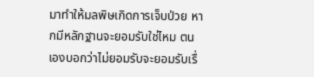มาทำให้มลพิษเกิดการเจ็บป่วย หากมีหลักฐานจะยอมรับใช่ไหม ตนเองบอกว่าไม่ยอมรับจะยอมรับเรื่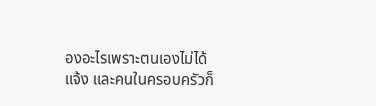องอะไรเพราะตนเองไม่ได้แจ้ง และคนในครอบครัวก็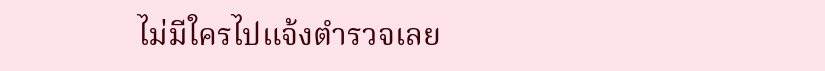ไม่มีใครไปแจ้งตำรวจเลย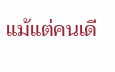แม้แต่คนเดี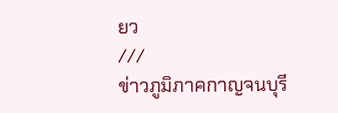ยว
///
ข่าวภูมิภาคกาญจนบุรี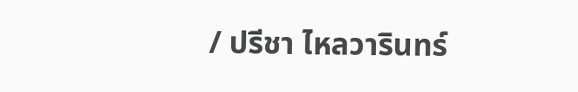/ ปรีชา ไหลวารินทร์